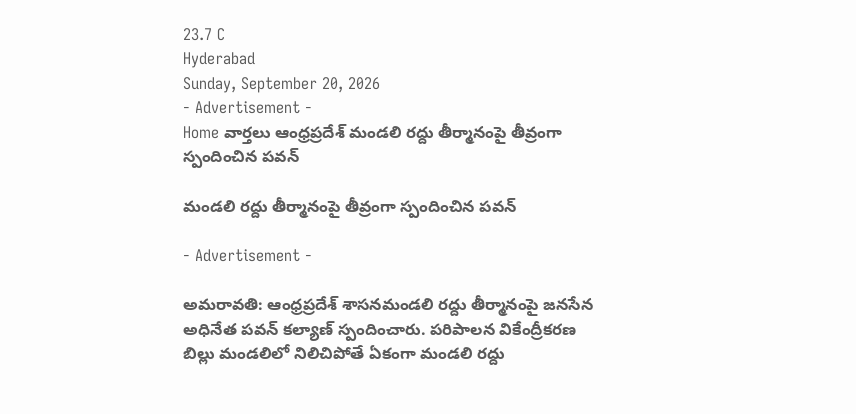23.7 C
Hyderabad
Sunday, September 20, 2026
- Advertisement -
Home వార్తలు ఆంధ్రప్రదేశ్ మండలి రద్దు తీర్మానంపై తీవ్రంగా స్పందించిన పవన్

మండలి రద్దు తీర్మానంపై తీవ్రంగా స్పందించిన పవన్

- Advertisement -

అమరావతి: ఆంధ్రప్రదేశ్ శాసనమండలి రద్దు తీర్మానంపై జనసేన అధినేత పవన్ కల్యాణ్ స్పందించారు. పరిపాలన వికేంద్రీకరణ బిల్లు మండలిలో నిలిచిపోతే ఏకంగా మండలి రద్దు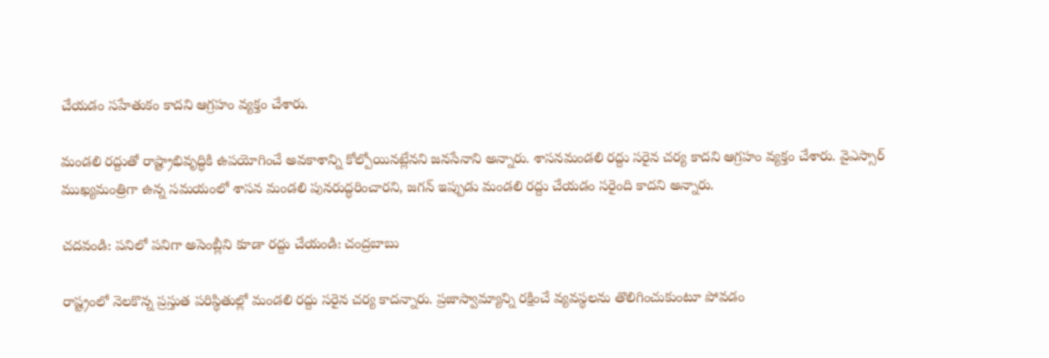చేయడం సహేతుకం కాదని ఆగ్రహం వ్యక్తం చేశారు.

మండలి రద్దుతో రాష్ట్రాభివృద్ధికి ఉపయోగించే అవకాశాన్ని కోల్పోయినట్లేనని జనసేనాని అన్నారు. శాసనమండలి రద్దు సరైన చర్య కాదని ఆగ్రహం వ్యక్తం చేశారు. వైఎస్సార్ ముఖ్యమంత్రిగా ఉన్న సమయంలో శాసన మండలి పునరుద్ధరించారని, జగన్ ఇప్పుడు మండలి రద్దు చేయడం సరైంది కాదని అన్నారు.

చదవండి: పనిలో పనిగా అసెంబ్లీని కూడా రద్దు చేయండి: చంద్రబాబు

రాష్ట్రంలో నెలకొన్న ప్రస్తుత పరిస్థితుల్లో మండలి రద్దు సరైన చర్య కాదన్నారు. ప్రజాస్వామ్యాన్ని రక్షించే వ్యవస్థలను తొలిగించుకుంటూ పోవడం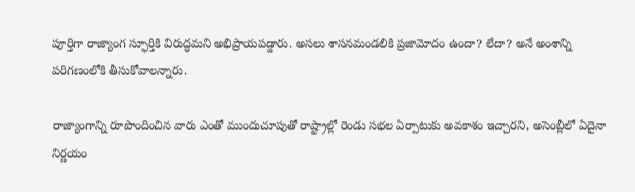పూర్తిగా రాజ్యాంగ స్ఫూర్తికి విరుద్ధమని అభిప్రాయపడ్డారు. అసలు శాసనమండలికి ప్రజామోదం ఉందా? లేదా? అనే అంశాన్ని పరిగణంలోకి తీసుకోవాలన్నారు.

రాజ్యాంగాన్ని రూపొందించిన వారు ఎంతో ముందుచూపుతో రాష్ట్రాల్లో రెండు సభల ఏర్పాటుకు అవకాశం ఇచ్చారని, అసెంబ్లీలో ఏదైనా నిర్ణయం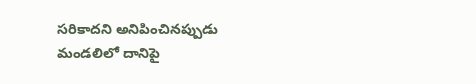సరికాదని అనిపించినప్పుడు మండలిలో దానిపై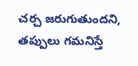చర్చ జరుగుతుందని, తప్పులు గమనిస్తే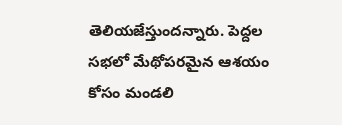తెలియజేస్తుందన్నారు. పెద్దల సభలో మేథోపరమైన ఆశయం కోసం మండలి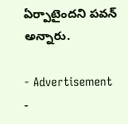ఏర్పాటైందని పవన్ అన్నారు.

- Advertisement -